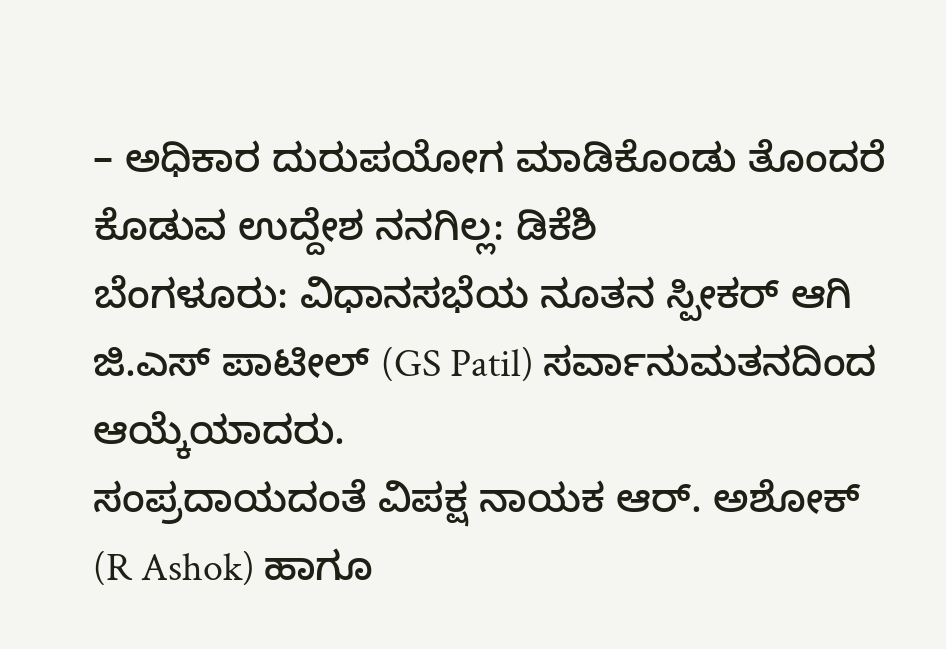– ಅಧಿಕಾರ ದುರುಪಯೋಗ ಮಾಡಿಕೊಂಡು ತೊಂದರೆ ಕೊಡುವ ಉದ್ದೇಶ ನನಗಿಲ್ಲ: ಡಿಕೆಶಿ
ಬೆಂಗಳೂರು: ವಿಧಾನಸಭೆಯ ನೂತನ ಸ್ಪೀಕರ್ ಆಗಿ ಜಿ.ಎಸ್ ಪಾಟೀಲ್ (GS Patil) ಸರ್ವಾನುಮತನದಿಂದ ಆಯ್ಕೆಯಾದರು.
ಸಂಪ್ರದಾಯದಂತೆ ವಿಪಕ್ಷ ನಾಯಕ ಆರ್. ಅಶೋಕ್ (R Ashok) ಹಾಗೂ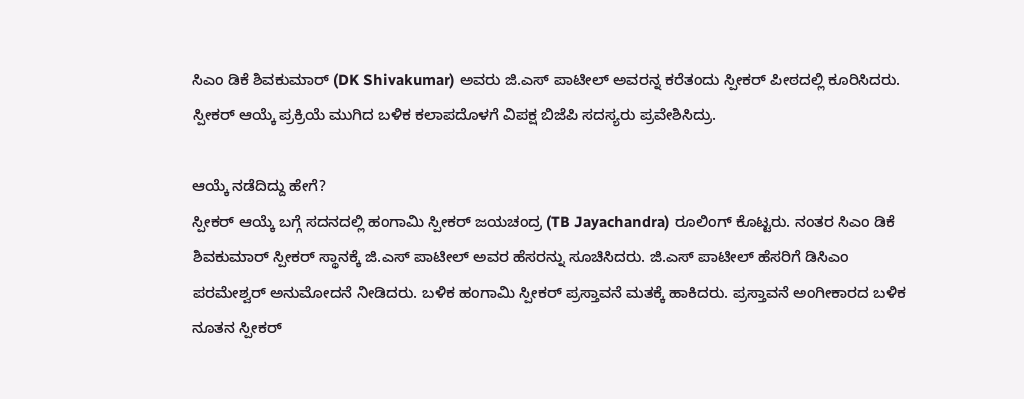ಸಿಎಂ ಡಿಕೆ ಶಿವಕುಮಾರ್ (DK Shivakumar) ಅವರು ಜಿ.ಎಸ್ ಪಾಟೀಲ್ ಅವರನ್ನ ಕರೆತಂದು ಸ್ಪೀಕರ್ ಪೀಠದಲ್ಲಿ ಕೂರಿಸಿದರು. ಸ್ಪೀಕರ್ ಆಯ್ಕೆ ಪ್ರಕ್ರಿಯೆ ಮುಗಿದ ಬಳಿಕ ಕಲಾಪದೊಳಗೆ ವಿಪಕ್ಷ ಬಿಜೆಪಿ ಸದಸ್ಯರು ಪ್ರವೇಶಿಸಿದ್ರು.

ಆಯ್ಕೆ ನಡೆದಿದ್ದು ಹೇಗೆ?
ಸ್ಪೀಕರ್ ಆಯ್ಕೆ ಬಗ್ಗೆ ಸದನದಲ್ಲಿ ಹಂಗಾಮಿ ಸ್ಪೀಕರ್ ಜಯಚಂದ್ರ (TB Jayachandra) ರೂಲಿಂಗ್ ಕೊಟ್ಟರು. ನಂತರ ಸಿಎಂ ಡಿಕೆ ಶಿವಕುಮಾರ್ ಸ್ಪೀಕರ್ ಸ್ಥಾನಕ್ಕೆ ಜಿ.ಎಸ್ ಪಾಟೀಲ್ ಅವರ ಹೆಸರನ್ನು ಸೂಚಿಸಿದರು. ಜಿ.ಎಸ್ ಪಾಟೀಲ್ ಹೆಸರಿಗೆ ಡಿಸಿಎಂ ಪರಮೇಶ್ವರ್ ಅನುಮೋದನೆ ನೀಡಿದರು. ಬಳಿಕ ಹಂಗಾಮಿ ಸ್ಪೀಕರ್ ಪ್ರಸ್ತಾವನೆ ಮತಕ್ಕೆ ಹಾಕಿದರು. ಪ್ರಸ್ತಾವನೆ ಅಂಗೀಕಾರದ ಬಳಿಕ ನೂತನ ಸ್ಪೀಕರ್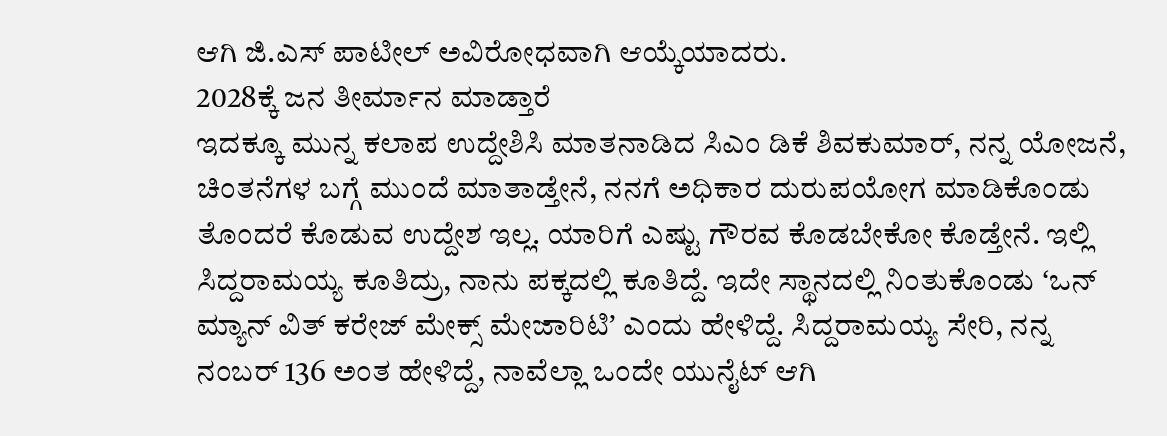ಆಗಿ ಜಿ.ಎಸ್ ಪಾಟೀಲ್ ಅವಿರೋಧವಾಗಿ ಆಯ್ಕೆಯಾದರು.
2028ಕ್ಕೆ ಜನ ತೀರ್ಮಾನ ಮಾಡ್ತಾರೆ
ಇದಕ್ಕೂ ಮುನ್ನ ಕಲಾಪ ಉದ್ದೇಶಿಸಿ ಮಾತನಾಡಿದ ಸಿಎಂ ಡಿಕೆ ಶಿವಕುಮಾರ್, ನನ್ನ ಯೋಜನೆ, ಚಿಂತನೆಗಳ ಬಗ್ಗೆ ಮುಂದೆ ಮಾತಾಡ್ತೇನೆ, ನನಗೆ ಅಧಿಕಾರ ದುರುಪಯೋಗ ಮಾಡಿಕೊಂಡು ತೊಂದರೆ ಕೊಡುವ ಉದ್ದೇಶ ಇಲ್ಲ. ಯಾರಿಗೆ ಎಷ್ಟು ಗೌರವ ಕೊಡಬೇಕೋ ಕೊಡ್ತೇನೆ. ಇಲ್ಲಿ ಸಿದ್ದರಾಮಯ್ಯ ಕೂತಿದ್ರು, ನಾನು ಪಕ್ಕದಲ್ಲಿ ಕೂತಿದ್ದೆ. ಇದೇ ಸ್ಥಾನದಲ್ಲಿ ನಿಂತುಕೊಂಡು ʻಒನ್ ಮ್ಯಾನ್ ವಿತ್ ಕರೇಜ್ ಮೇಕ್ಸ್ ಮೇಜಾರಿಟಿʼ ಎಂದು ಹೇಳಿದ್ದೆ. ಸಿದ್ದರಾಮಯ್ಯ ಸೇರಿ, ನನ್ನ ನಂಬರ್ 136 ಅಂತ ಹೇಳಿದ್ದೆ, ನಾವೆಲ್ಲಾ ಒಂದೇ ಯುನೈಟ್ ಆಗಿ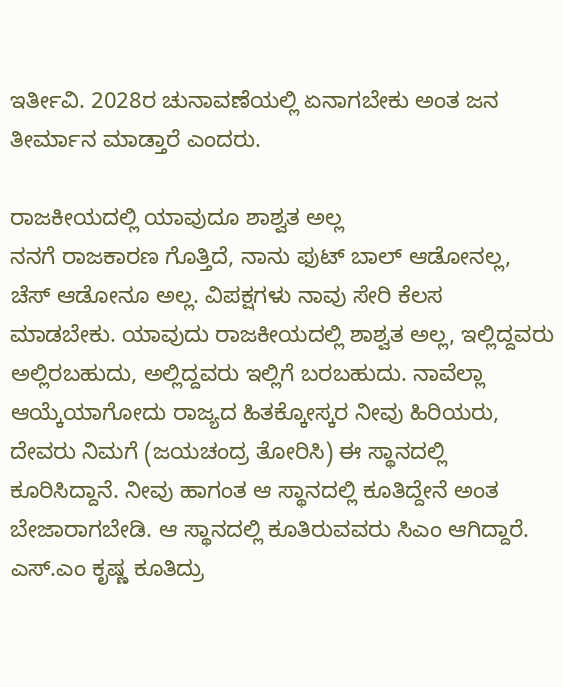ಇರ್ತೀವಿ. 2028ರ ಚುನಾವಣೆಯಲ್ಲಿ ಏನಾಗಬೇಕು ಅಂತ ಜನ ತೀರ್ಮಾನ ಮಾಡ್ತಾರೆ ಎಂದರು.

ರಾಜಕೀಯದಲ್ಲಿ ಯಾವುದೂ ಶಾಶ್ವತ ಅಲ್ಲ
ನನಗೆ ರಾಜಕಾರಣ ಗೊತ್ತಿದೆ, ನಾನು ಫುಟ್ ಬಾಲ್ ಆಡೋನಲ್ಲ, ಚೆಸ್ ಆಡೋನೂ ಅಲ್ಲ. ವಿಪಕ್ಷಗಳು ನಾವು ಸೇರಿ ಕೆಲಸ ಮಾಡಬೇಕು. ಯಾವುದು ರಾಜಕೀಯದಲ್ಲಿ ಶಾಶ್ವತ ಅಲ್ಲ, ಇಲ್ಲಿದ್ದವರು ಅಲ್ಲಿರಬಹುದು, ಅಲ್ಲಿದ್ದವರು ಇಲ್ಲಿಗೆ ಬರಬಹುದು. ನಾವೆಲ್ಲಾ ಆಯ್ಕೆಯಾಗೋದು ರಾಜ್ಯದ ಹಿತಕ್ಕೋಸ್ಕರ ನೀವು ಹಿರಿಯರು, ದೇವರು ನಿಮಗೆ (ಜಯಚಂದ್ರ ತೋರಿಸಿ) ಈ ಸ್ಥಾನದಲ್ಲಿ ಕೂರಿಸಿದ್ದಾನೆ. ನೀವು ಹಾಗಂತ ಆ ಸ್ಥಾನದಲ್ಲಿ ಕೂತಿದ್ದೇನೆ ಅಂತ ಬೇಜಾರಾಗಬೇಡಿ. ಆ ಸ್ಥಾನದಲ್ಲಿ ಕೂತಿರುವವರು ಸಿಎಂ ಆಗಿದ್ದಾರೆ. ಎಸ್.ಎಂ ಕೃಷ್ಣ ಕೂತಿದ್ರು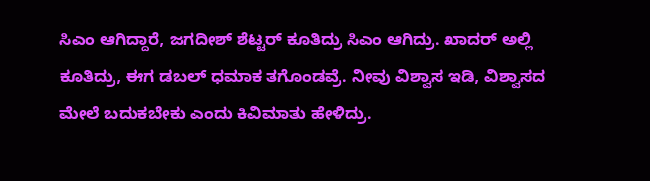ಸಿಎಂ ಆಗಿದ್ದಾರೆ, ಜಗದೀಶ್ ಶೆಟ್ಟರ್ ಕೂತಿದ್ರು ಸಿಎಂ ಆಗಿದ್ರು. ಖಾದರ್ ಅಲ್ಲಿ ಕೂತಿದ್ರು, ಈಗ ಡಬಲ್ ಧಮಾಕ ತಗೊಂಡವ್ರೆ. ನೀವು ವಿಶ್ವಾಸ ಇಡಿ, ವಿಶ್ವಾಸದ ಮೇಲೆ ಬದುಕಬೇಕು ಎಂದು ಕಿವಿಮಾತು ಹೇಳಿದ್ರು.